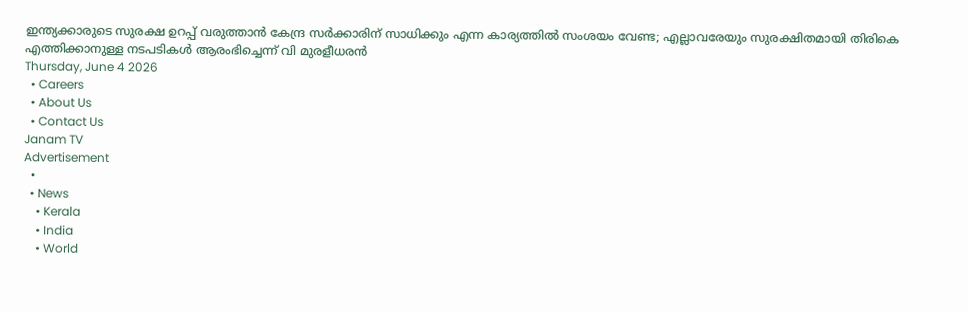ഇന്ത്യക്കാരുടെ സുരക്ഷ ഉറപ്പ് വരുത്താൻ കേന്ദ്ര സർക്കാരിന് സാധിക്കും എന്ന കാര്യത്തിൽ സംശയം വേണ്ട; എല്ലാവരേയും സുരക്ഷിതമായി തിരികെ എത്തിക്കാനുള്ള നടപടികൾ ആരംഭിച്ചെന്ന് വി മുരളീധരൻ
Thursday, June 4 2026
  • Careers
  • About Us
  • Contact Us
Janam TV
Advertisement
  •
  • News
    • Kerala
    • India
    • World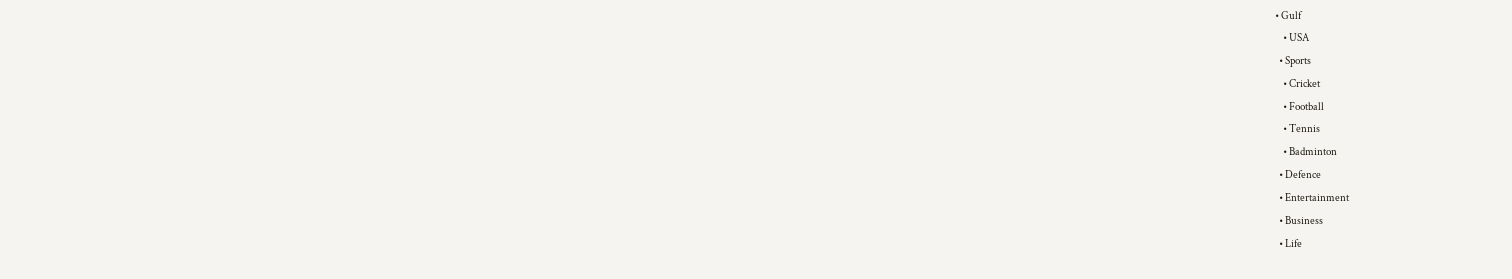• Gulf
    • USA
  • Sports
    • Cricket
    • Football
    • Tennis
    • Badminton
  • Defence
  • Entertainment
  • Business
  • Life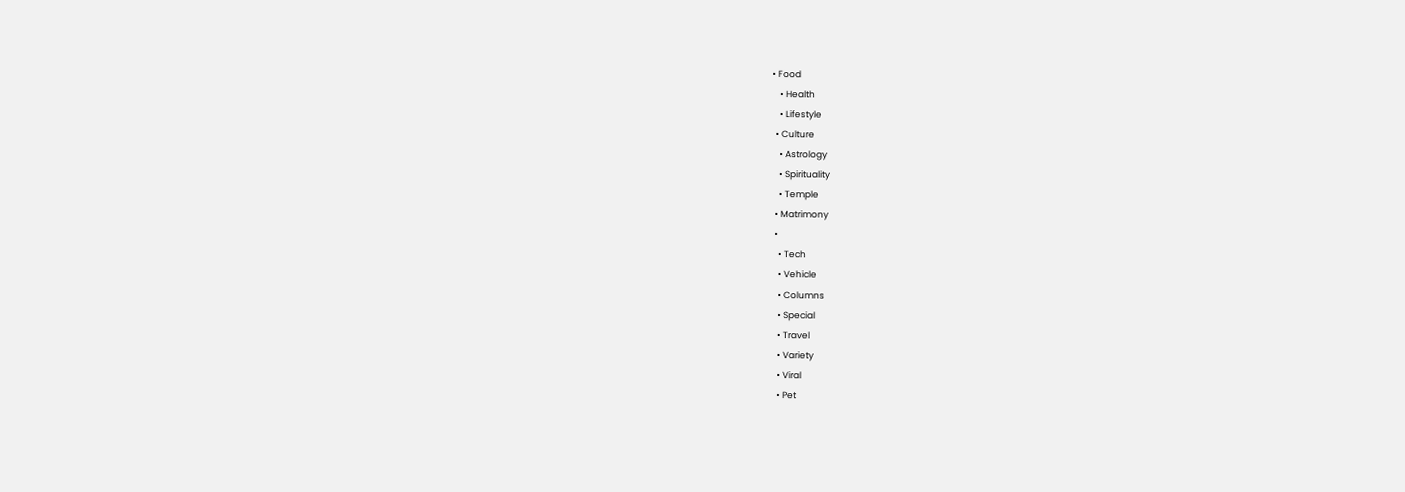• Food
    • Health
    • Lifestyle
  • Culture
    • Astrology
    • Spirituality
    • Temple
  • Matrimony
  •
    • Tech
    • Vehicle
    • Columns
    • Special
    • Travel
    • Variety
    • Viral
    • Pet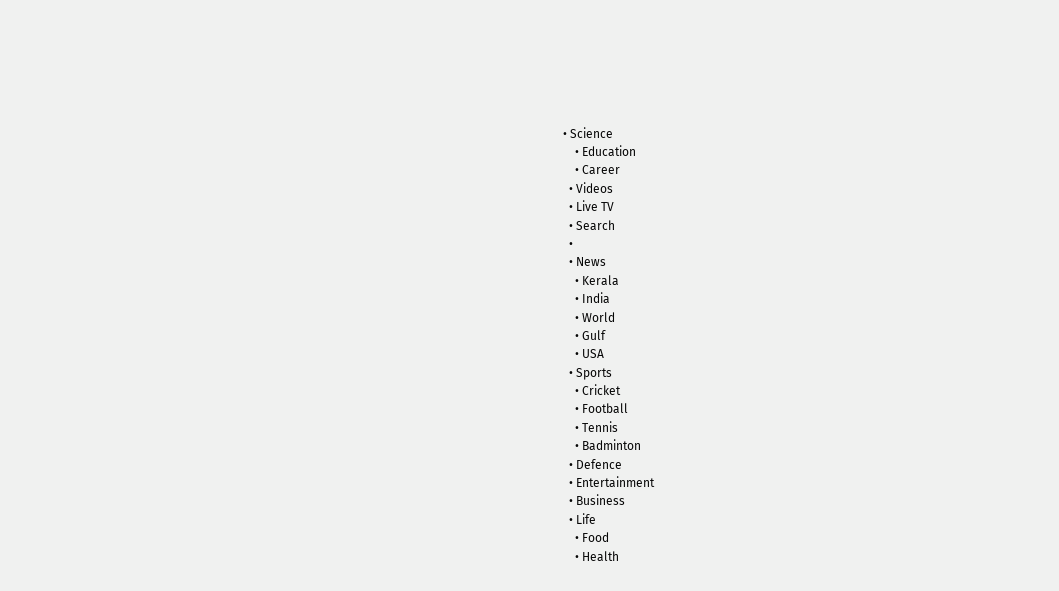• Science
    • Education
    • Career
  • Videos
  • Live TV
  • Search
  •
  • News
    • Kerala
    • India
    • World
    • Gulf
    • USA
  • Sports
    • Cricket
    • Football
    • Tennis
    • Badminton
  • Defence
  • Entertainment
  • Business
  • Life
    • Food
    • Health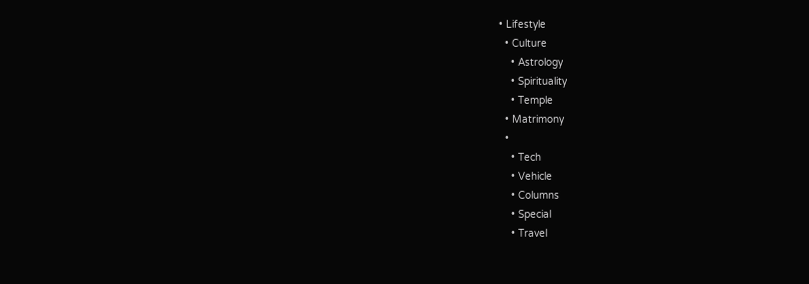• Lifestyle
  • Culture
    • Astrology
    • Spirituality
    • Temple
  • Matrimony
  •
    • Tech
    • Vehicle
    • Columns
    • Special
    • Travel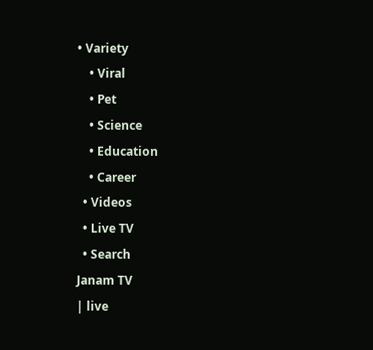• Variety
    • Viral
    • Pet
    • Science
    • Education
    • Career
  • Videos
  • Live TV
  • Search
Janam TV
| live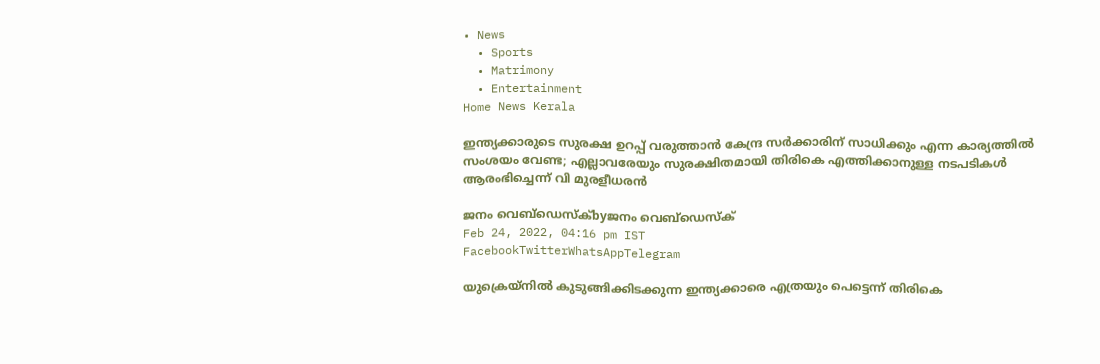• News
  • Sports
  • Matrimony
  • Entertainment
Home News Kerala

ഇന്ത്യക്കാരുടെ സുരക്ഷ ഉറപ്പ് വരുത്താൻ കേന്ദ്ര സർക്കാരിന് സാധിക്കും എന്ന കാര്യത്തിൽ സംശയം വേണ്ട; എല്ലാവരേയും സുരക്ഷിതമായി തിരികെ എത്തിക്കാനുള്ള നടപടികൾ ആരംഭിച്ചെന്ന് വി മുരളീധരൻ

ജനം വെബ്‌ഡെസ്ക്byജനം വെബ്‌ഡെസ്ക്
Feb 24, 2022, 04:16 pm IST
FacebookTwitterWhatsAppTelegram

യുക്രെയ്‌നിൽ കുടുങ്ങിക്കിടക്കുന്ന ഇന്ത്യക്കാരെ എത്രയും പെട്ടെന്ന് തിരികെ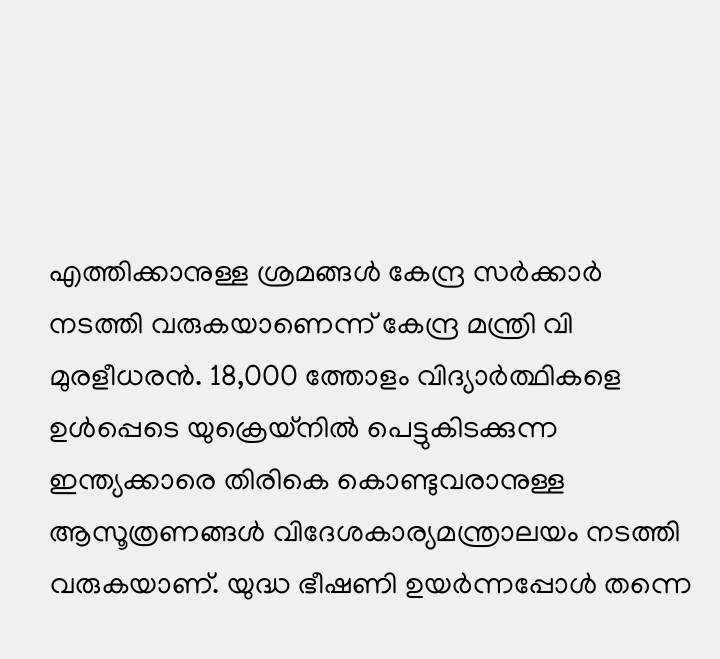എത്തിക്കാനുള്ള ശ്രമങ്ങൾ കേന്ദ്ര സർക്കാർ നടത്തി വരുകയാണെന്ന് കേന്ദ്ര മന്ത്രി വി മുരളീധരൻ. 18,000 ത്തോളം വിദ്യാർത്ഥികളെ ഉൾപ്പെടെ യുക്രെയ്‌നിൽ പെട്ടുകിടക്കുന്ന ഇന്ത്യക്കാരെ തിരികെ കൊണ്ടുവരാനുള്ള ആസൂത്രണങ്ങൾ വിദേശകാര്യമന്ത്രാലയം നടത്തി വരുകയാണ്. യുദ്ധ ഭീഷണി ഉയർന്നപ്പോൾ തന്നെ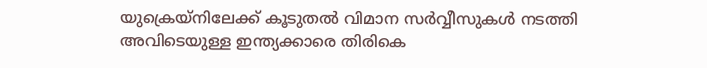യുക്രെയ്‌നിലേക്ക് കൂടുതൽ വിമാന സർവ്വീസുകൾ നടത്തി അവിടെയുള്ള ഇന്ത്യക്കാരെ തിരികെ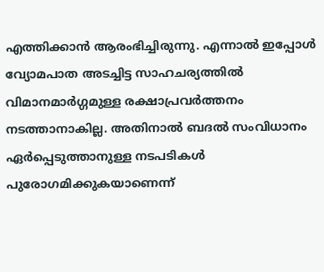എത്തിക്കാൻ ആരംഭിച്ചിരുന്നു. എന്നാൽ ഇപ്പോൾ വ്യോമപാത അടച്ചിട്ട സാഹചര്യത്തിൽ വിമാനമാർഗ്ഗമുള്ള രക്ഷാപ്രവർത്തനം നടത്താനാകില്ല. അതിനാൽ ബദൽ സംവിധാനം ഏർപ്പെടുത്താനുള്ള നടപടികൾ പുരോഗമിക്കുകയാണെന്ന്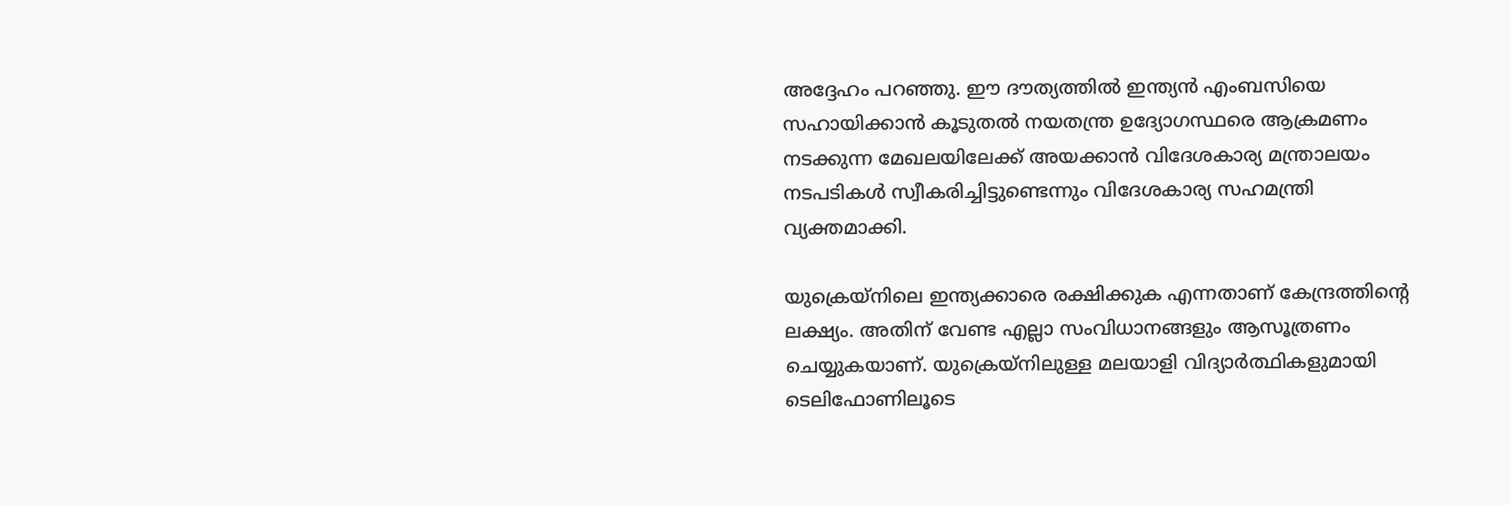അദ്ദേഹം പറഞ്ഞു. ഈ ദൗത്യത്തിൽ ഇന്ത്യൻ എംബസിയെ സഹായിക്കാൻ കൂടുതൽ നയതന്ത്ര ഉദ്യോഗസ്ഥരെ ആക്രമണം നടക്കുന്ന മേഖലയിലേക്ക് അയക്കാൻ വിദേശകാര്യ മന്ത്രാലയം നടപടികൾ സ്വീകരിച്ചിട്ടുണ്ടെന്നും വിദേശകാര്യ സഹമന്ത്രി വ്യക്തമാക്കി.

യുക്രെയ്‌നിലെ ഇന്ത്യക്കാരെ രക്ഷിക്കുക എന്നതാണ് കേന്ദ്രത്തിന്റെ ലക്ഷ്യം. അതിന് വേണ്ട എല്ലാ സംവിധാനങ്ങളും ആസൂത്രണം ചെയ്യുകയാണ്. യുക്രെയ്‌നിലുള്ള മലയാളി വിദ്യാർത്ഥികളുമായി ടെലിഫോണിലൂടെ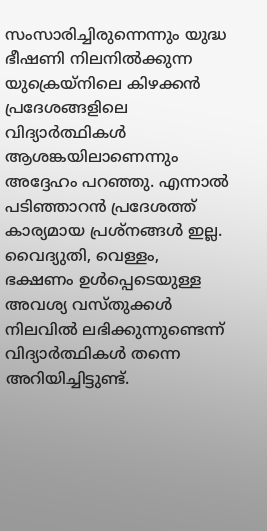സംസാരിച്ചിരുന്നെന്നും യുദ്ധ ഭീഷണി നിലനിൽക്കുന്ന യുക്രെയ്‌നിലെ കിഴക്കൻ പ്രദേശങ്ങളിലെ വിദ്യാർത്ഥികൾ ആശങ്കയിലാണെന്നും അദ്ദേഹം പറഞ്ഞു. എന്നാൽ പടിഞ്ഞാറൻ പ്രദേശത്ത് കാര്യമായ പ്രശ്‌നങ്ങൾ ഇല്ല. വൈദ്യുതി, വെള്ളം, ഭക്ഷണം ഉൾപ്പെടെയുള്ള അവശ്യ വസ്തുക്കൾ നിലവിൽ ലഭിക്കുന്നുണ്ടെന്ന് വിദ്യാർത്ഥികൾ തന്നെ അറിയിച്ചിട്ടുണ്ട്.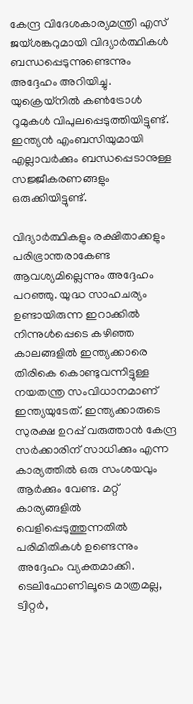കേന്ദ്ര വിദേശകാര്യമന്ത്രി എസ് ജയ്ശങ്കറുമായി വിദ്യാർത്ഥികൾ ബന്ധപ്പെടുന്നുണ്ടെന്നും അദ്ദേഹം അറിയിച്ചു. യുക്രെയ്‌നിൽ കൺട്രോൾ റൂമുകൾ വിപുലപ്പെടുത്തിയിട്ടുണ്ട്. ഇന്ത്യൻ എംബസിയുമായി എല്ലാവർക്കും ബന്ധപ്പെടാനുള്ള സജ്ജീകരണങ്ങളും ഒരുക്കിയിട്ടുണ്ട്.

വിദ്യാർത്ഥികളും രക്ഷിതാക്കളും പരിഭ്രാന്തരാകേണ്ട ആവശ്യമില്ലെന്നും അദ്ദേഹം പറഞ്ഞു. യുദ്ധ സാഹചര്യം ഉണ്ടായിരുന്ന ഇറാക്കിൽ നിന്നുൾപ്പെടെ കഴിഞ്ഞ കാലങ്ങളിൽ ഇന്ത്യക്കാരെ തിരികെ കൊണ്ടുവന്നിട്ടുള്ള നയതന്ത്ര സംവിധാനമാണ് ഇന്ത്യയുടേത്. ഇന്ത്യക്കാരുടെ സുരക്ഷ ഉറപ്പ് വരുത്താൻ കേന്ദ്ര സർക്കാരിന് സാധിക്കും എന്ന കാര്യത്തിൽ ഒരു സംശയവും ആർക്കും വേണ്ട. മറ്റ് കാര്യങ്ങളിൽ വെളിപ്പെടുത്തുന്നതിൽ പരിമിതികൾ ഉണ്ടെന്നും അദ്ദേഹം വ്യക്തമാക്കി. ടെലിഫോണിലൂടെ മാത്രമല്ല, ട്വിറ്റർ,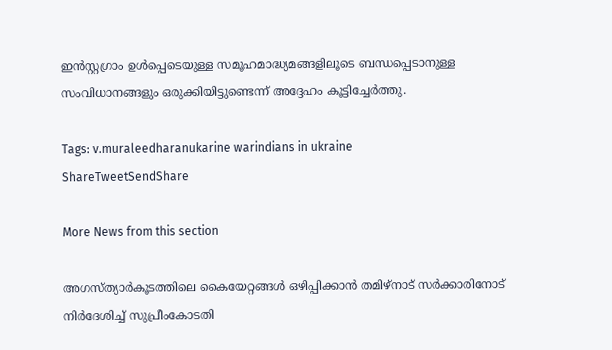ഇൻസ്റ്റഗ്രാം ഉൾപ്പെടെയുള്ള സമൂഹമാദ്ധ്യമങ്ങളിലൂടെ ബന്ധപ്പെടാനുള്ള സംവിധാനങ്ങളും ഒരുക്കിയിട്ടുണ്ടെന്ന് അദ്ദേഹം കൂട്ടിച്ചേർത്തു.

Tags: v.muraleedharanukarine warindians in ukraine
ShareTweetSendShare

More News from this section

അഗസ്ത്യാര്‍കൂടത്തിലെ കൈയേറ്റങ്ങള്‍ ഒഴിപ്പിക്കാന്‍ തമിഴ്‌നാട് സര്‍ക്കാരിനോട് നിര്‍ദേശിച്ച് സുപ്രീംകോടതി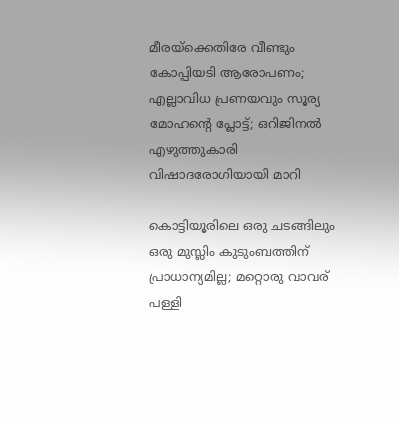മീരയ്‌ക്കെതിരേ വീണ്ടും കോപ്പിയടി ആരോപണം; എല്ലാവിധ പ്രണയവും സൂര്യ മോഹന്റെ പ്ലോട്ട്; ഒറിജിനൽ എഴുത്തുകാരി വിഷാദരോഗിയായി മാറി

കൊട്ടിയൂരിലെ ഒരു ചടങ്ങിലും ഒരു മുസ്ലിം കുടുംബത്തിന് പ്രാധാന്യമില്ല; മറ്റൊരു വാവര് പള്ളി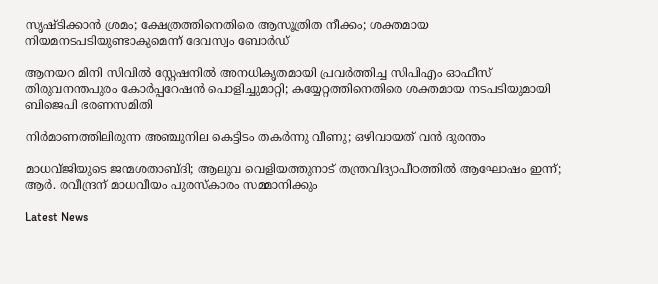സൃഷ്ടിക്കാൻ ശ്രമം; ക്ഷേത്രത്തിനെതിരെ ആസൂത്രിത നീക്കം; ശക്തമായ നിയമനടപടിയുണ്ടാകുമെന്ന് ദേവസ്വം ബോർഡ്

ആനയറ മിനി സിവിൽ സ്റ്റേഷനിൽ അനധികൃതമായി പ്രവർത്തിച്ച സിപിഎം ഓഫീസ് തിരുവനന്തപുരം കോ‍ർപ്പറേഷൻ പൊളിച്ചുമാറ്റി; കയ്യേറ്റത്തിനെതിരെ ശക്തമായ നടപടിയുമായി ബിജെപി ഭരണസമിതി

നിർമാണത്തിലിരുന്ന അഞ്ചുനില കെട്ടിടം തകർന്നു വീണു; ഒഴിവായത് വൻ ദുരന്തം

മാധവ്ജിയുടെ ജന്മശതാബ്ദി; ആലുവ വെളിയത്തുനാട് തന്ത്രവിദ്യാപീഠത്തില്‍ ആഘോഷം ഇന്ന്; ആര്‍. രവീന്ദ്രന് മാധവീയം പുരസ്‌കാരം സമ്മാനിക്കും

Latest News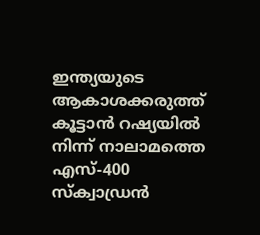ഇന്ത്യയുടെ ആകാശക്കരുത്ത് കൂട്ടാന്‍ റഷ്യയില്‍ നിന്ന് നാലാമത്തെ എസ്-400 സ്‌ക്വാഡ്രന്‍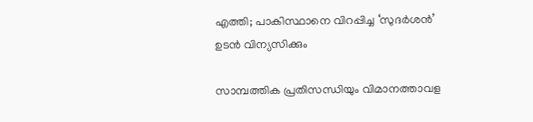എത്തി; പാകിസ്ഥാനെ വിറപ്പിച്ച ‘സുദര്‍ശന്‍’ ഉടന്‍ വിന്യസിക്കും

സാമ്പത്തിക പ്രതിസന്ധിയും വിമാനത്താവള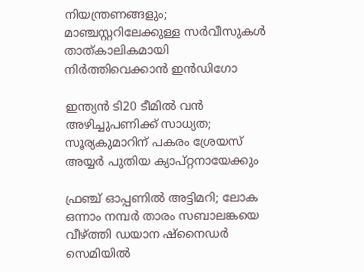നിയന്ത്രണങ്ങളും; മാഞ്ചസ്റ്ററിലേക്കുള്ള സര്‍വീസുകള്‍ താത്കാലികമായി നിര്‍ത്തിവെക്കാന്‍ ഇന്‍ഡിഗോ

ഇന്ത്യന്‍ ടി20 ടീമില്‍ വന്‍ അഴിച്ചുപണിക്ക് സാധ്യത; സൂര്യകുമാറിന് പകരം ശ്രേയസ് അയ്യര്‍ പുതിയ ക്യാപ്റ്റനായേക്കും

ഫ്രഞ്ച് ഓപ്പണില്‍ അട്ടിമറി; ലോക ഒന്നാം നമ്പര്‍ താരം സബാലങ്കയെ വീഴ്‌ത്തി ഡയാന ഷ്‌നൈഡര്‍ സെമിയില്‍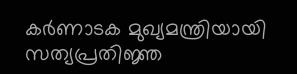കര്‍ണാടക മുഖ്യമന്ത്രിയായി സത്യപ്രതിജ്ഞ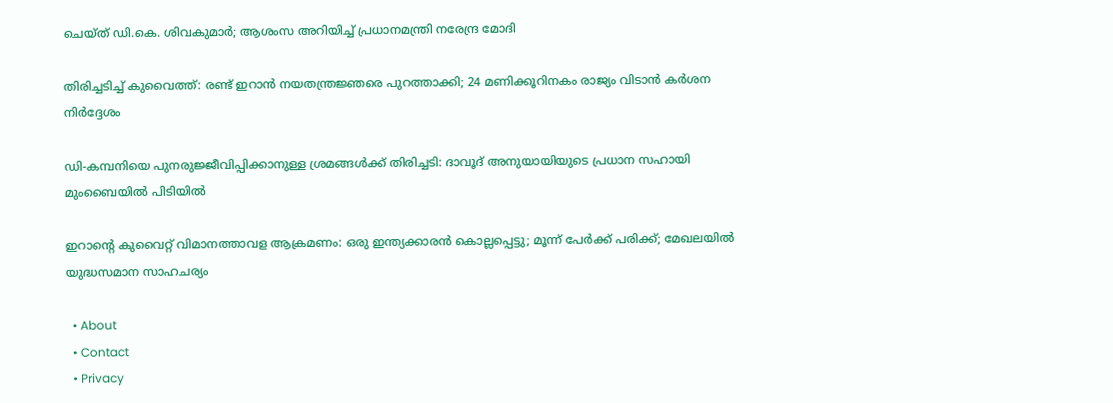ചെയ്ത് ഡി.കെ. ശിവകുമാര്‍; ആശംസ അറിയിച്ച് പ്രധാനമന്ത്രി നരേന്ദ്ര മോദി

തിരിച്ചടിച്ച് കുവൈത്ത്: രണ്ട് ഇറാന്‍ നയതന്ത്രജ്ഞരെ പുറത്താക്കി; 24 മണിക്കൂറിനകം രാജ്യം വിടാന്‍ കര്‍ശന നിര്‍ദ്ദേശം

ഡി-കമ്പനിയെ പുനരുജ്ജീവിപ്പിക്കാനുള്ള ശ്രമങ്ങള്‍ക്ക് തിരിച്ചടി: ദാവൂദ് അനുയായിയുടെ പ്രധാന സഹായി മുംബൈയില്‍ പിടിയില്‍

ഇറാന്റെ കുവൈറ്റ് വിമാനത്താവള ആക്രമണം: ഒരു ഇന്ത്യക്കാരന്‍ കൊല്ലപ്പെട്ടു; മൂന്ന് പേര്‍ക്ക് പരിക്ക്; മേഖലയില്‍ യുദ്ധസമാന സാഹചര്യം

  • About
  • Contact
  • Privacy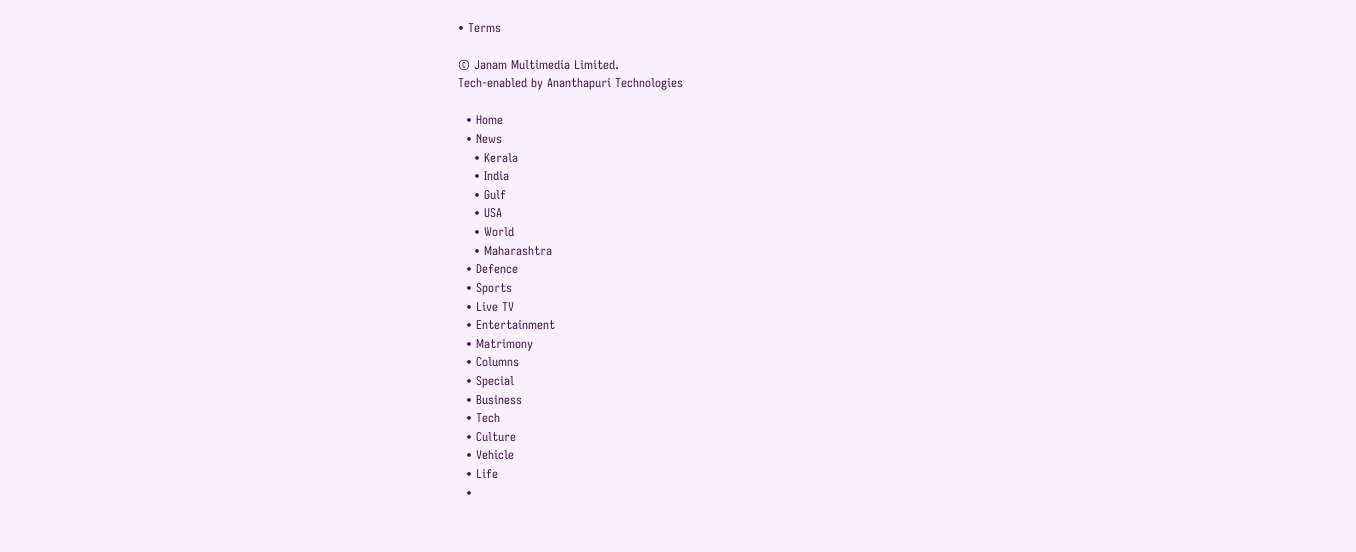• Terms

© Janam Multimedia Limited.
Tech-enabled by Ananthapuri Technologies

  • Home
  • News
    • Kerala
    • India
    • Gulf
    • USA
    • World
    • Maharashtra
  • Defence
  • Sports
  • Live TV
  • Entertainment
  • Matrimony
  • Columns
  • Special
  • Business
  • Tech
  • Culture
  • Vehicle
  • Life
  •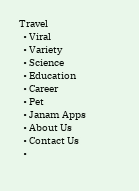Travel
  • Viral
  • Variety
  • Science
  • Education
  • Career
  • Pet
  • Janam Apps
  • About Us
  • Contact Us
  •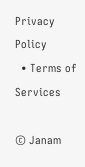Privacy Policy
  • Terms of Services

© Janam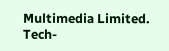Multimedia Limited.
Tech-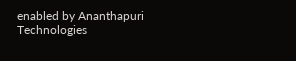enabled by Ananthapuri Technologies